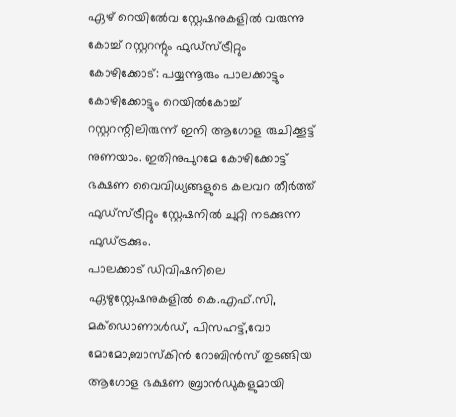ഏഴ് റെയിൽേവ സ്റ്റേഷനുകളിൽ വരുന്നു കോച്ച് റസ്റ്ററന്റും ഫുഡ്സ്ട്രീറ്റും
കോഴിക്കോട്: പയ്യന്നൂരും പാലക്കാട്ടും കോഴിക്കോട്ടും റെയിൽകോച്ച് റസ്റ്ററന്റിലിരുന്ന് ഇനി ആഗോള രുചിക്കൂട്ട് നുണയാം. ഇതിനുപുറമേ കോഴിക്കോട്ട് ഭക്ഷണ വൈവിധ്യങ്ങളുടെ കലവറ തീർത്ത് ഫുഡ്സ്ട്രീറ്റും സ്റ്റേഷനിൽ ചുറ്റി നടക്കുന്ന ഫുഡ്ട്രക്കും.
പാലക്കാട് ഡിവിഷനിലെ ഏഴുസ്റ്റേഷനുകളിൽ കെ.എഫ്.സി, മക്ഡൊണാൾഡ്, പിസഹട്ട്,വോ മോമോ,ബാസ്കിൻ റോബിൻസ് തുടങ്ങിയ ആഗോള ഭക്ഷണ ബ്രാൻഡുകളുമായി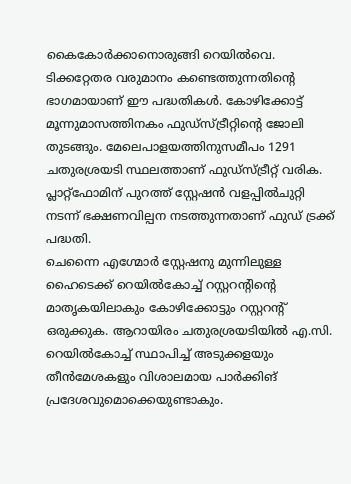കൈകോർക്കാനൊരുങ്ങി റെയിൽവെ. ടിക്കറ്റേതര വരുമാനം കണ്ടെത്തുന്നതിന്റെ ഭാഗമായാണ് ഈ പദ്ധതികൾ. കോഴിക്കോട്ട് മൂന്നുമാസത്തിനകം ഫുഡ്സ്ട്രീറ്റിന്റെ ജോലി തുടങ്ങും. മേലെപാളയത്തിനുസമീപം 1291 ചതുരശ്രയടി സ്ഥലത്താണ് ഫുഡ്സ്ട്രീറ്റ് വരിക. പ്ലാറ്റ്ഫോമിന് പുറത്ത് സ്റ്റേഷൻ വളപ്പിൽചുറ്റി നടന്ന് ഭക്ഷണവില്പന നടത്തുന്നതാണ് ഫുഡ് ട്രക്ക് പദ്ധതി.
ചെന്നൈ എഗ്മോർ സ്റ്റേഷനു മുന്നിലുള്ള ഹൈടെക്ക് റെയിൽകോച്ച് റസ്റ്ററന്റിന്റെ മാതൃകയിലാകും കോഴിക്കോട്ടും റസ്റ്ററന്റ് ഒരുക്കുക. ആറായിരം ചതുരശ്രയടിയിൽ എ.സി. റെയിൽകോച്ച് സ്ഥാപിച്ച് അടുക്കളയും തീൻമേശകളും വിശാലമായ പാർക്കിങ് പ്രദേശവുമൊക്കെയുണ്ടാകും.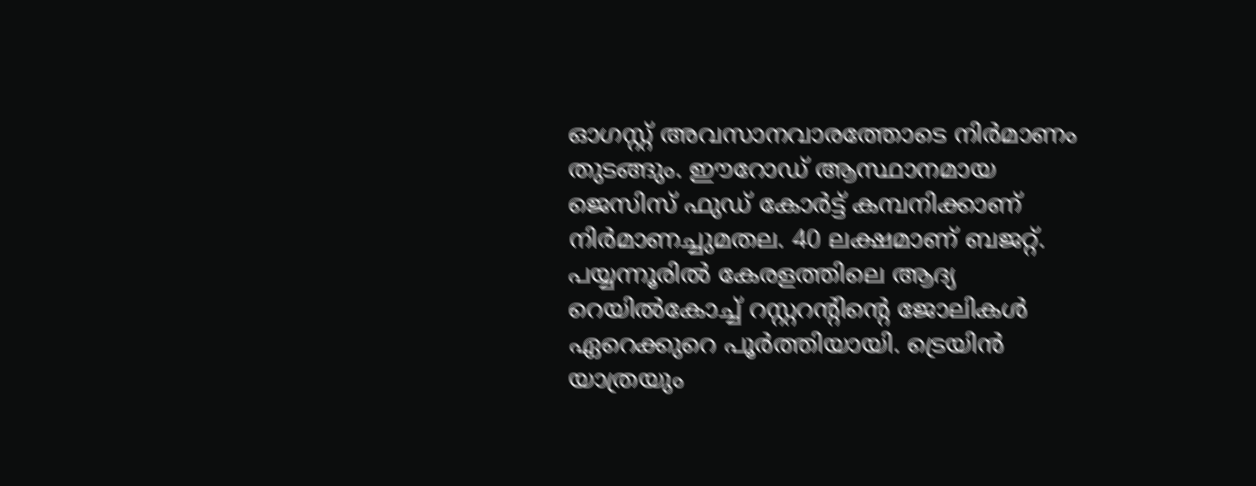ഓഗസ്റ്റ് അവസാനവാരത്തോടെ നിർമാണം തുടങ്ങും. ഈറോഡ് ആസ്ഥാനമായ ജെസിസ് ഫുഡ് കോർട്ട് കമ്പനിക്കാണ് നിർമാണച്ചുമതല. 40 ലക്ഷമാണ് ബജറ്റ്.
പയ്യന്നൂരിൽ കേരളത്തിലെ ആദ്യ റെയിൽകോച്ച് റസ്റ്ററന്റിന്റെ ജോലികൾ ഏറെക്കുറെ പൂർത്തിയായി. ട്രെയിൻ യാത്രയും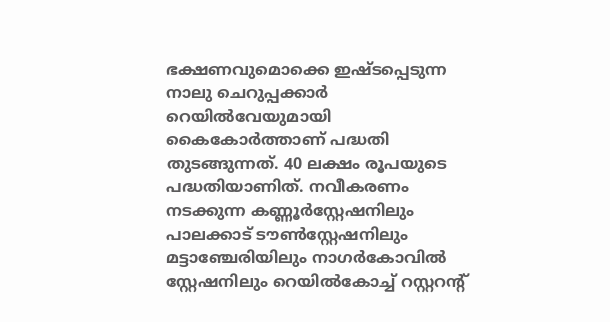ഭക്ഷണവുമൊക്കെ ഇഷ്ടപ്പെടുന്ന നാലു ചെറുപ്പക്കാർ റെയിൽവേയുമായി കൈകോർത്താണ് പദ്ധതി തുടങ്ങുന്നത്. 40 ലക്ഷം രൂപയുടെ പദ്ധതിയാണിത്. നവീകരണം നടക്കുന്ന കണ്ണൂർസ്റ്റേഷനിലും പാലക്കാട് ടൗൺസ്റ്റേഷനിലും മട്ടാഞ്ചേരിയിലും നാഗർകോവിൽ സ്റ്റേഷനിലും റെയിൽകോച്ച് റസ്റ്ററന്റ്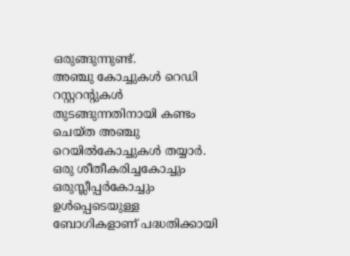ഒരുങ്ങുന്നുണ്ട്.
അഞ്ചു കോച്ചുകൾ റെഡി
റസ്റ്ററന്റുകൾ തുടങ്ങുന്നതിനായി കണ്ടം ചെയ്ത അഞ്ചു റെയിൽകോച്ചുകൾ തയ്യാർ. ഒരു ശീതീകരിച്ചകോച്ചും ഒരുസ്ലീപ്പർകോച്ചും ഉൾപ്പെടെയുള്ള ബോഗികളാണ് പദ്ധതിക്കായി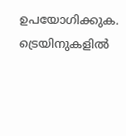ഉപയോഗിക്കുക. ട്രെയിനുകളിൽ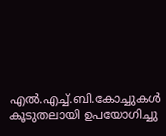എൽ.എച്ച്.ബി.കോച്ചുകൾ കൂടുതലായി ഉപയോഗിച്ചു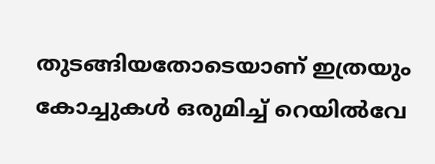തുടങ്ങിയതോടെയാണ് ഇത്രയും കോച്ചുകൾ ഒരുമിച്ച് റെയിൽവേ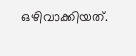ഒഴിവാക്കിയത്.